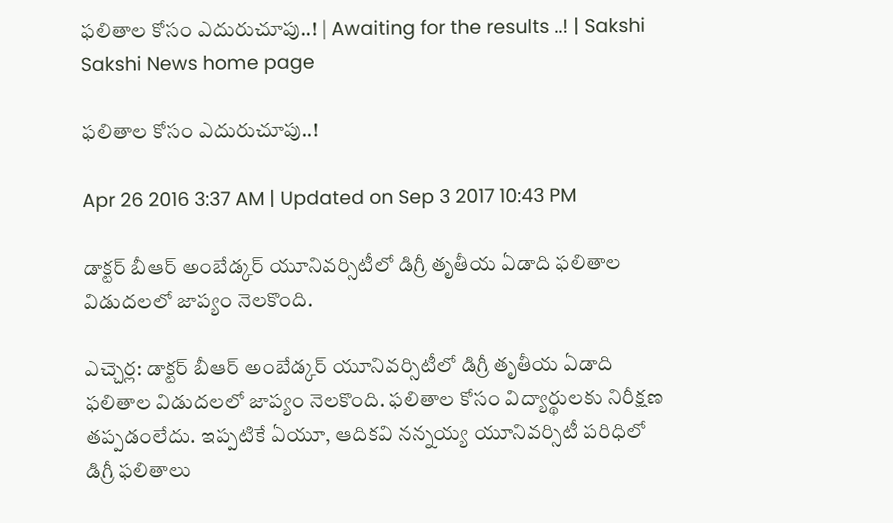ఫలితాల కోసం ఎదురుచూపు..! | Awaiting for the results ..! | Sakshi
Sakshi News home page

ఫలితాల కోసం ఎదురుచూపు..!

Apr 26 2016 3:37 AM | Updated on Sep 3 2017 10:43 PM

డాక్టర్ బీఆర్ అంబేడ్కర్ యూనివర్సిటీలో డిగ్రీ తృతీయ ఏడాది ఫలితాల విడుదలలో జాప్యం నెలకొంది.

ఎచ్చెర్ల: డాక్టర్ బీఆర్ అంబేడ్కర్ యూనివర్సిటీలో డిగ్రీ తృతీయ ఏడాది ఫలితాల విడుదలలో జాప్యం నెలకొంది. ఫలితాల కోసం విద్యార్థులకు నిరీక్షణ తప్పడంలేదు. ఇప్పటికే ఏయూ, ఆదికవి నన్నయ్య యూనివర్సిటీ పరిధిలో డిగ్రీ ఫలితాలు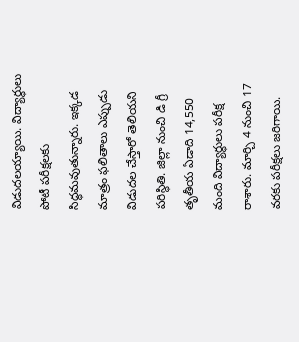విడుదలయ్యాయి. విద్యార్థులు పోటీ పరీక్షలకు సిద్ధమవుతున్నారు. ఇక్కడ మాత్రం ఫలితాలు ఎప్పుడు విడుదల చేస్తారో తెలియని పరిస్థితి. జిల్లా నుంచి డి గ్రీ తృతీయ ఏడాది 14,550 మంది విద్యార్థులు పరీక్ష రాశారు. మార్చి 4 నుంచి 17 వరకు పరీక్షలు జరిగాయి.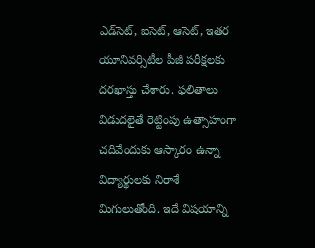ఎడ్‌సెట్, ఐసెట్, ఆసెట్, ఇతర యూనివర్సిటీల పీజీ పరీక్షలకు దరఖాస్తు చేశారు. ఫలితాలు విడుదలైతే రెట్టింపు ఉత్సాహంగా చదివేందుకు ఆస్కారం ఉన్నా విద్యార్థులకు నిరాశే మిగులుతోంది. ఇదే విషయాన్ని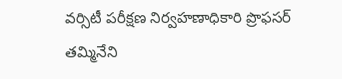వర్సిటీ పరీక్షణ నిర్వహణాధికారి ప్రొఫసర్ తమ్మినేని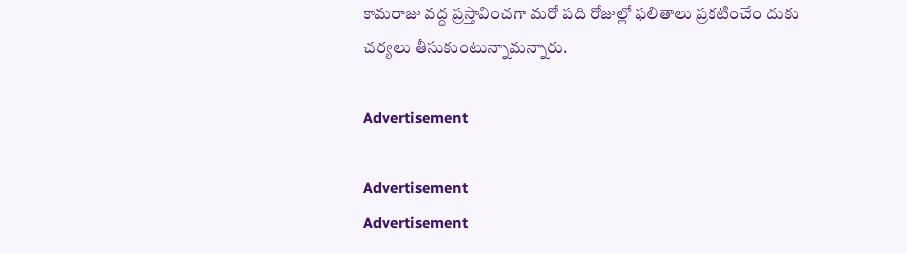కామరాజు వద్ద ప్రస్తావించగా మరో పది రోజుల్లో ఫలితాలు ప్రకటించేం దుకు చర్యలు తీసుకుంటున్నామన్నారు.

Advertisement

Advertisement
Advertisement